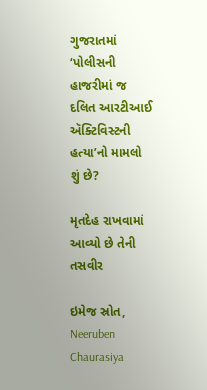ગુજરાતમાં ‘પોલીસની હાજરીમાં જ દલિત આરટીઆઈ ઍક્ટિવિસ્ટની હત્યા’નો મામલો શું છે?

મૃતદેહ રાખવામાં આવ્યો છે તેની તસવીર

ઇમેજ સ્રોત, Neeruben Chaurasiya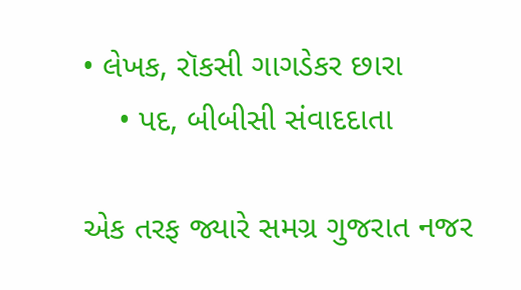• લેખક, રૉકસી ગાગડેકર છારા
    • પદ, બીબીસી સંવાદદાતા

એક તરફ જ્યારે સમગ્ર ગુજરાત નજર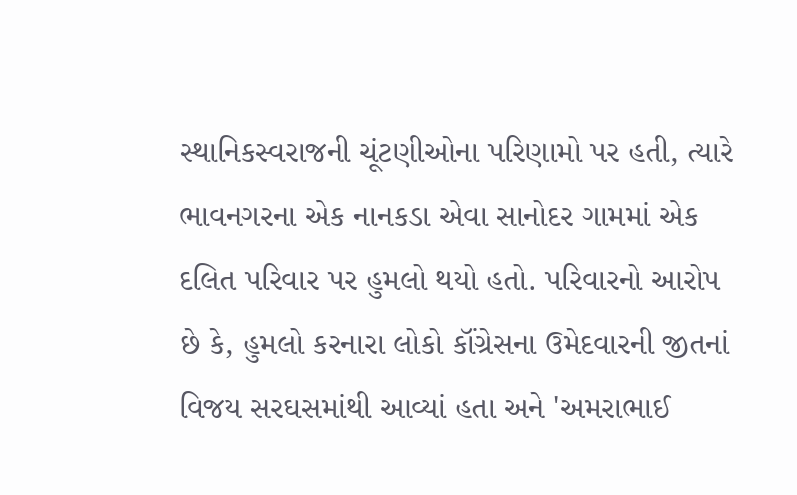સ્થાનિકસ્વરાજની ચૂંટણીઓના પરિણામો પર હતી, ત્યારે ભાવનગરના એક નાનકડા એવા સાનોદર ગામમાં એક દલિત પરિવાર પર હુમલો થયો હતો. પરિવારનો આરોપ છે કે, હુમલો કરનારા લોકો કૉંગ્રેસના ઉમેદવારની જીતનાં વિજય સરઘસમાંથી આવ્યાં હતા અને 'અમરાભાઈ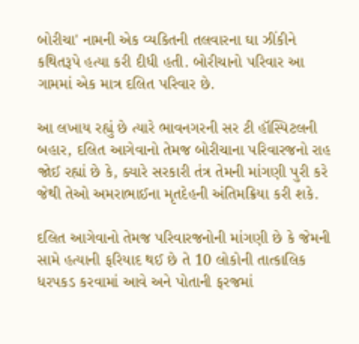બોરીચા' નામની એક વ્યકિતની તલવારના ઘા ઝીંકીને કથિતરૂપે હત્યા કરી દીધી હતી. બોરીચાનો પરિવાર આ ગામમાં એક માત્ર દલિત પરિવાર છે.

આ લખાય રહ્યું છે ત્યારે ભાવનગરની સર ટી હૉસ્પિટલની બહાર, દલિત આગેવાનો તેમજ બોરીચાના પરિવારજનો રાહ જોઈ રહ્યાં છે કે, ક્યારે સરકારી તંત્ર તેમની માંગણી પુરી કરે જેથી તેઓ અમરાભાઈના મૃતદેહની અંતિમક્રિયા કરી શકે.

દલિત આગેવાનો તેમજ પરિવારજનોની માંગણી છે કે જેમની સામે હત્યાની ફરિયાદ થઈ છે તે 10 લોકોની તાત્કાલિક ધરપકડ કરવામાં આવે અને પોતાની ફરજમાં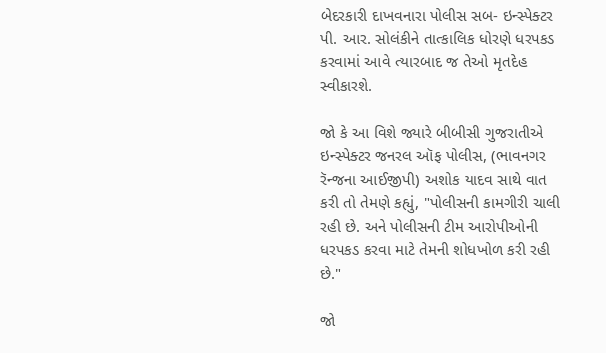બેદરકારી દાખવનારા પોલીસ સબ- ઇન્સ્પેક્ટર પી. આર. સોલંકીને તાત્કાલિક ધોરણે ધરપકડ કરવામાં આવે ત્યારબાદ જ તેઓ મૃતદેહ સ્વીકારશે.

જો કે આ વિશે જ્યારે બીબીસી ગુજરાતીએ ઇન્સ્પેક્ટર જનરલ ઑફ પોલીસ, (ભાવનગર રૅન્જના આઈજીપી) અશોક યાદવ સાથે વાત કરી તો તેમણે કહ્યું, "પોલીસની કામગીરી ચાલી રહી છે. અને પોલીસની ટીમ આરોપીઓની ધરપકડ કરવા માટે તેમની શોધખોળ કરી રહી છે."

જો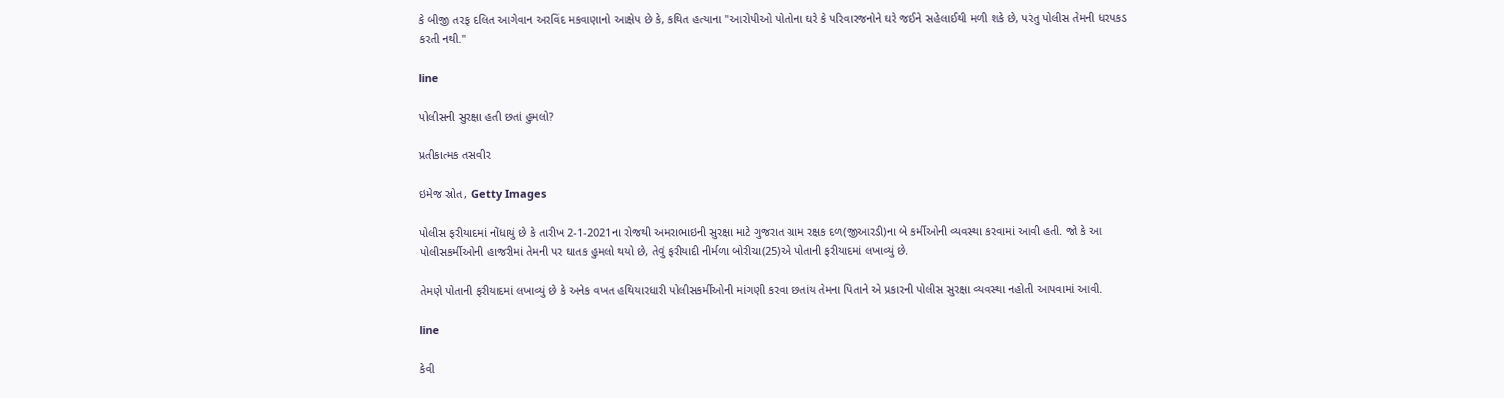કે બીજી તરફ દલિત આગેવાન અરવિંદ મકવાણાનો આક્ષેપ છે કે, કથિત હત્યાના "આરોપીઓ પોતોના ઘરે કે પરિવારજનોને ઘરે જઈને સહેલાઈથી મળી શકે છે, પરંતુ પોલીસ તેમની ધરપકડ કરતી નથી."

line

પોલીસની સુરક્ષા હતી છતાં હુમલો?

પ્રતીકાત્મક તસવીર

ઇમેજ સ્રોત, Getty Images

પોલીસ ફરીયાદમાં નોંધાયું છે કે તારીખ 2-1-2021ના રોજથી અમરાભાઇની સુરક્ષા માટે ગુજરાત ગ્રામ રક્ષક દળ(જીઆરડી)ના બે કર્મીઓની વ્યવસ્થા કરવામાં આવી હતી. જો કે આ પોલીસકર્મીઓની હાજરીમાં તેમની પર ઘાતક હુમલો થયો છે, તેવું ફરીયાદી નીર્મળા બોરીચા(25)એ પોતાની ફરીયાદમાં લખાવ્યું છે.

તેમણે પોતાની ફરીયાદમાં લખાવ્યું છે કે અનેક વખત હથિયારધારી પોલીસકર્મીઓની માંગણી કરવા છતાંય તેમના પિતાને એ પ્રકારની પોલીસ સુરક્ષા વ્યવસ્થા નહોતી આપવામાં આવી.

line

કેવી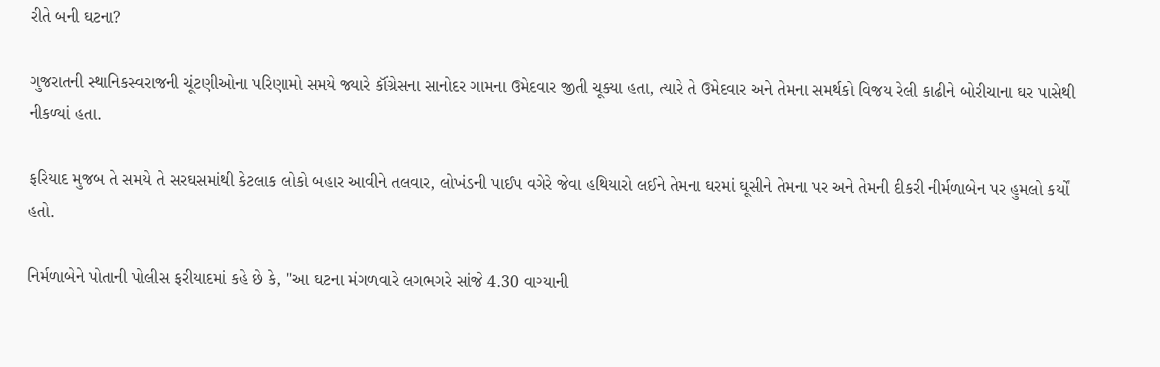રીતે બની ઘટના?

ગુજરાતની સ્થાનિકસ્વરાજની ચૂંટણીઓના પરિણામો સમયે જ્યારે કૉંગ્રેસના સાનોદર ગામના ઉમેદવાર જીતી ચૂક્યા હતા, ત્યારે તે ઉમેદવાર અને તેમના સમર્થકો વિજય રેલી કાઢીને બોરીચાના ઘર પાસેથી નીકળ્યાં હતા.

ફરિયાદ મુજબ તે સમયે તે સરઘસમાંથી કેટલાક લોકો બહાર આવીને તલવાર, લોખંડની પાઈપ વગેરે જેવા હથિયારો લઈને તેમના ઘરમાં ઘૂસીને તેમના પર અને તેમની દીકરી નીર્મળાબેન પર હુમલો કર્યોં હતો.

નિર્મળાબેને પોતાની પોલીસ ફરીયાદમાં કહે છે કે, "આ ઘટના મંગળવારે લગભગરે સાંજે 4.30 વાગ્યાની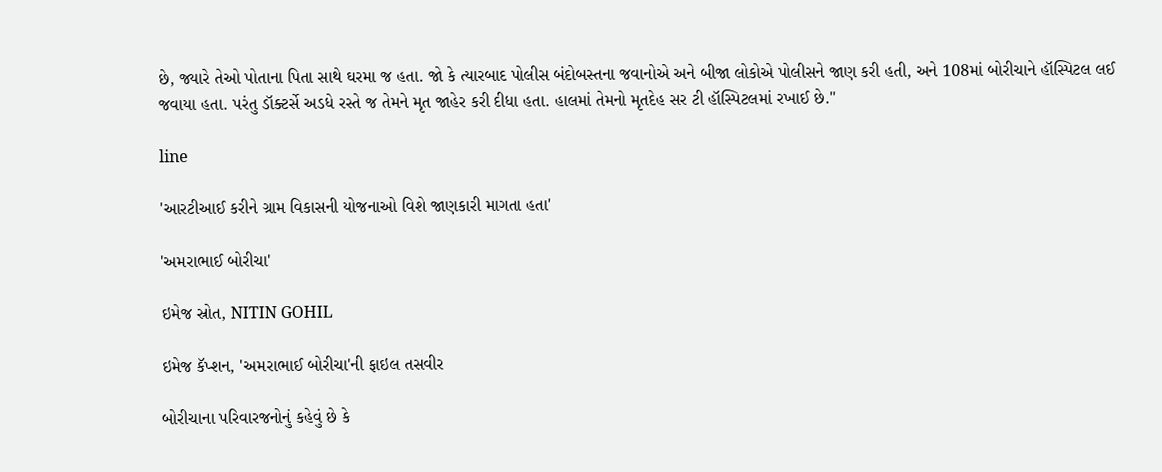છે, જ્યારે તેઓ પોતાના પિતા સાથે ઘરમા જ હતા. જો કે ત્યારબાદ પોલીસ બંદોબસ્તના જવાનોએ અને બીજા લોકોએ પોલીસને જાણ કરી હતી, અને 108માં બોરીચાને હૉસ્પિટલ લઈ જવાયા હતા. પરંતુ ડૉક્ટર્સે અડધે રસ્તે જ તેમને મૃત જાહેર કરી દીધા હતા. હાલમાં તેમનો મૃતદેહ સર ટી હૉસ્પિટલમાં રખાઈ છે."

line

'આરટીઆઈ કરીને ગ્રામ વિકાસની યોજનાઓ વિશે જાણકારી માગતા હતા'

'અમરાભાઈ બોરીચા'

ઇમેજ સ્રોત, NITIN GOHIL

ઇમેજ કૅપ્શન, 'અમરાભાઈ બોરીચા'ની ફાઇલ તસવીર

બોરીચાના પરિવારજનોનું કહેવું છે કે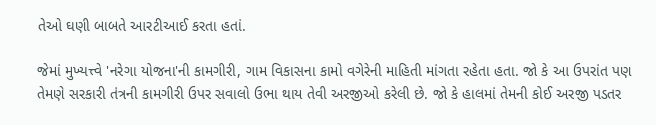તેઓ ઘણી બાબતે આરટીઆઈ કરતા હતાં.

જેમાં મુખ્યત્ત્વે 'નરેગા યોજના'ની કામગીરી, ગામ વિકાસના કામો વગેરેની માહિતી માંગતા રહેતા હતા. જો કે આ ઉપરાંત પણ તેમણે સરકારી તંત્રની કામગીરી ઉપર સવાલો ઉભા થાય તેવી અરજીઓ કરેલી છે. જો કે હાલમાં તેમની કોઈ અરજી પડતર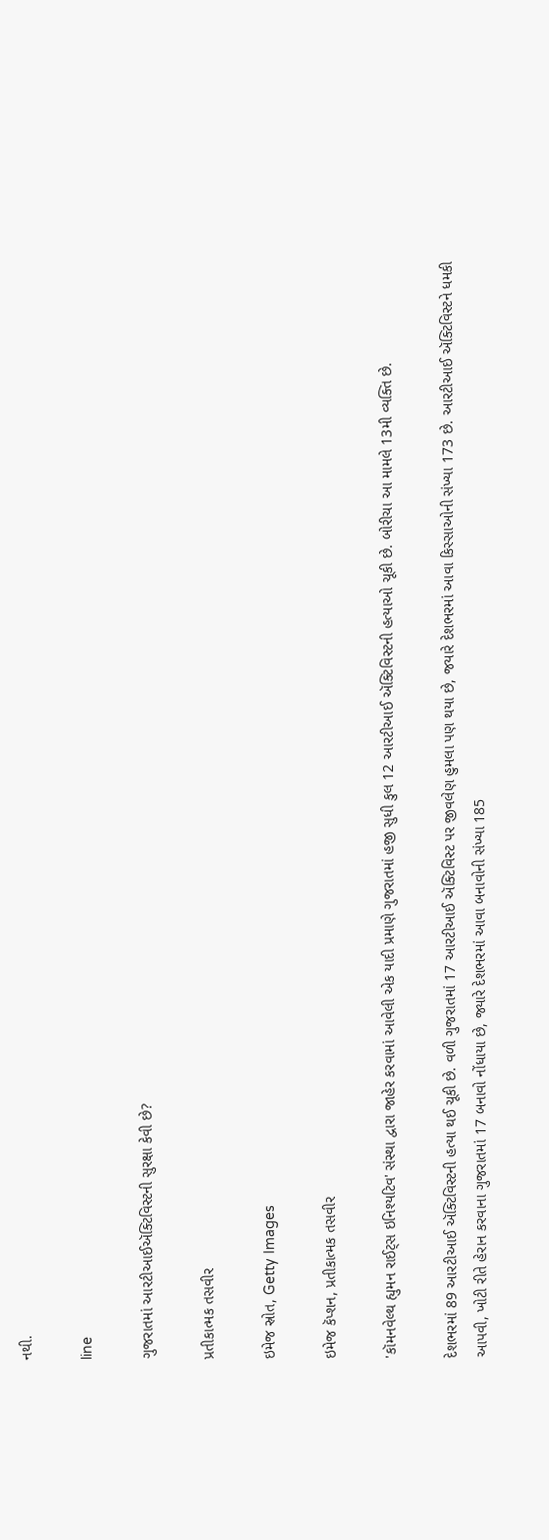નથી.

line

ગુજરાતમાં આરટીઆઈઍક્ટિવિસ્ટની સુરક્ષા કેવી છે?

પ્રતીકાત્મક તસવીર

ઇમેજ સ્રોત, Getty Images

ઇમેજ કૅપ્શન, પ્રતીકાત્મક તસવીર

'કૉમનવેલ્થ હ્યુમન રાઈટ્‌સ ઇનિશ્યટિવ' સંસ્થા દ્વારા જાહેર કરવામાં આવેલી એક યાદી પ્રમાણે ગુજરાતમાં હજી સુધી કુલ 12 આરટીઆઈ ઍક્ટિવિસ્ટની હત્યાઓ ચૂકી છે. બોરીચા આ મામલે 13મી વ્યક્તિ છે.

દેશભરમાં 89 આરટીઆઈ ઍક્ટિવિસ્ટની હત્યા થઈ ચૂકી છે. વળી ગુજરાતમાં 17 આરટીઆઈ ઍક્ટિવિસ્ટ પર જીવલેણ હુમલા પણ થયા છે, જયારે દેશભરમાં આવા કિસ્સાઓની સંખ્યા 173 છે. આરટીઆઈ ઍક્ટિવિસ્ટને ધમકી આપવી, ખોટી રીતે હેરાન કરવાના ગુજરાતમાં 17 બનાવો નોંધાયા છે, જ્યારે દેશભરમાં આવા બનાવોની સંખ્યા 185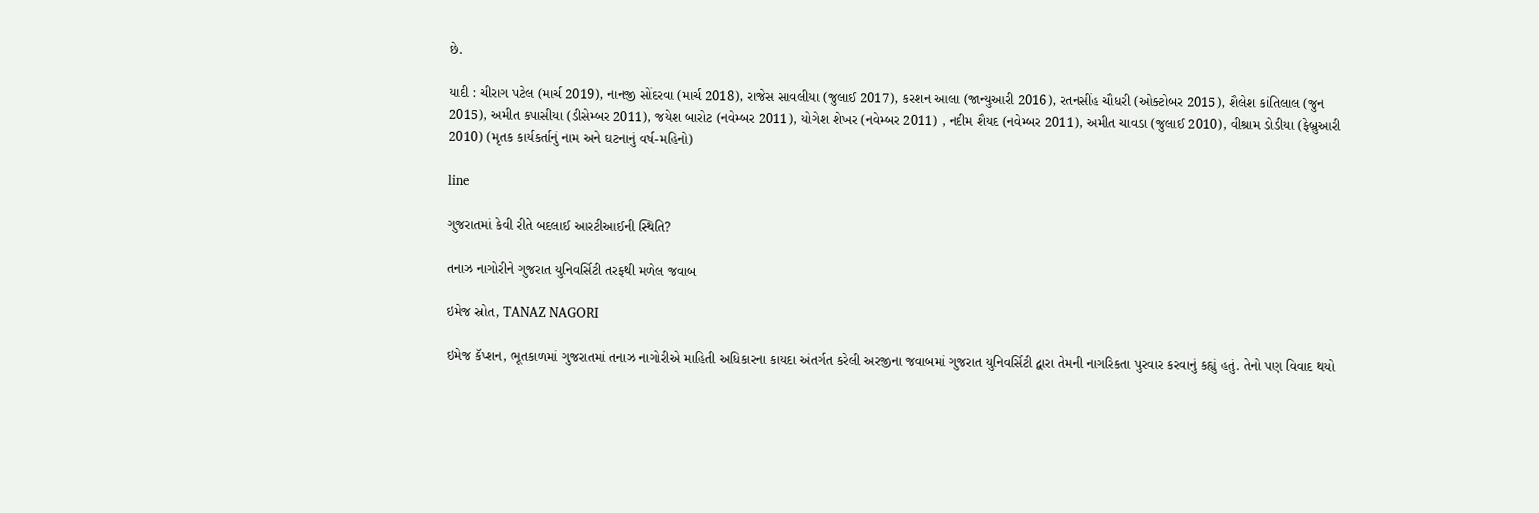છે.

યાદી : ચીરાગ પટેલ (માર્ચ 2019), નાનજી સોંદરવા (માર્ચ 2018), રાજેસ સાવલીયા (જુલાઈ 2017), કરશન આલા (જાન્યુઆરી 2016), રતનસીંહ ચૌધરી (ઓક્ટોબર 2015), શૈલેશ કાંતિલાલ (જુન 2015), અમીત કપાસીયા (ડીસેમ્બર 2011), જયેશ બારોટ (નવેમ્બર 2011), યોગેશ શેખર (નવેમ્બર 2011) , નદીમ શૈયદ (નવેમ્બર 2011), અમીત ચાવડા (જુલાઈ 2010), વીશ્રામ ડોડીયા (ફેબ્રુઆરી 2010) (મૃતક કાર્યકર્તાનું નામ અને ઘટનાનું વર્ષ-મહિનો)

line

ગુજરાતમાં કેવી રીતે બદલાઈ આરટીઆઈની સ્થિતિ?

તનાઝ નાગોરીને ગુજરાત યુનિવર્સિટી તરફથી મળેલ જવાબ

ઇમેજ સ્રોત, TANAZ NAGORI

ઇમેજ કૅપ્શન, ભૂતકાળમાં ગુજરાતમાં તનાઝ નાગોરીએ માહિતી અધિકારના કાયદા અંતર્ગત કરેલી અરજીના જવાબમાં ગુજરાત યુનિવર્સિટી દ્વારા તેમની નાગરિકતા પુરવાર કરવાનું કહ્યું હતું. તેનો પણ વિવાદ થયો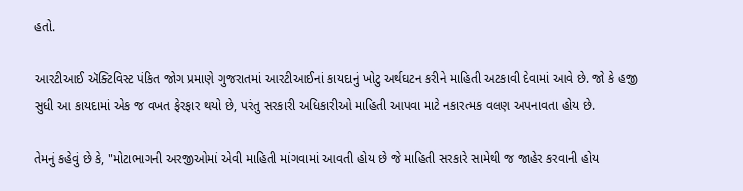હતો.

આરટીઆઈ ઍક્ટિવિસ્ટ પંકિત જોગ પ્રમાણે ગુજરાતમાં આરટીઆઈનાં કાયદાનું ખોટુ અર્થઘટન કરીને માહિતી અટકાવી દેવામાં આવે છે. જો કે હજી સુધી આ કાયદામાં એક જ વખત ફેરફાર થયો છે, પરંતુ સરકારી અધિકારીઓ માહિતી આપવા માટે નકારત્મક વલણ અપનાવતા હોય છે.

તેમનું કહેવું છે કે, "મોટાભાગની અરજીઓમાં એવી માહિતી માંગવામાં આવતી હોય છે જે માહિતી સરકારે સામેથી જ જાહેર કરવાની હોય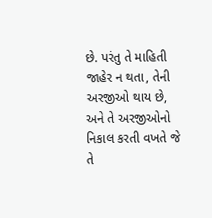છે. પરંતુ તે માહિતી જાહેર ન થતા, તેની અરજીઓ થાય છે, અને તે અરજીઓનો નિકાલ કરતી વખતે જે તે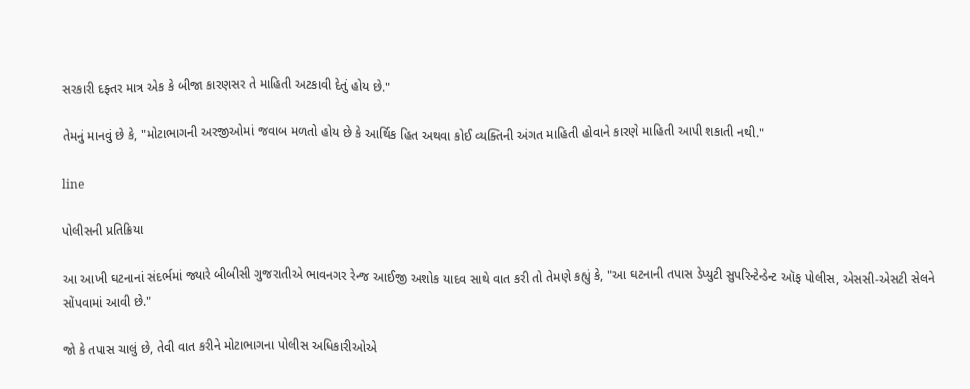સરકારી દફ્તર માત્ર એક કે બીજા કારણસર તે માહિતી અટકાવી દેતું હોય છે."

તેમનું માનવું છે કે, "મોટાભાગની અરજીઓમાં જવાબ મળતો હોય છે કે આર્થિક હિત અથવા કોઈ વ્યક્તિની અંગત માહિતી હોવાને કારણે માહિતી આપી શકાતી નથી."

line

પોલીસની પ્રતિક્રિયા

આ આખી ઘટનાનાં સંદર્ભમાં જ્યારે બીબીસી ગુજરાતીએ ભાવનગર રેન્જ આઈજી અશોક યાદવ સાથે વાત કરી તો તેમણે કહ્યું કે, "આ ઘટનાની તપાસ ડેપ્યુટી સુપરિન્ટેન્ડેન્ટ ઑફ પોલીસ, એસસી-એસટી સેલને સોંપવામાં આવી છે."

જો કે તપાસ ચાલું છે, તેવી વાત કરીને મોટાભાગના પોલીસ અધિકારીઓએ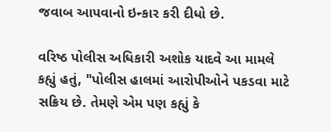જવાબ આપવાનો ઇન્કાર કરી દીધો છે.

વરિષ્ઠ પોલીસ અધિકારી અશોક યાદવે આ મામલે કહ્યું હતું, "પોલીસ હાલમાં આરોપીઓને પકડવા માટે સક્રિય છે. તેમણે એમ પણ કહ્યું કે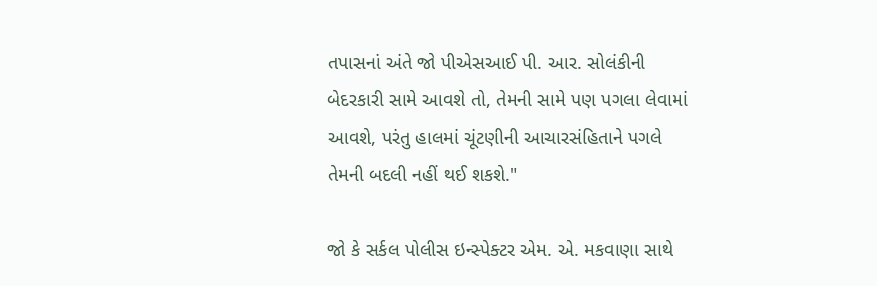તપાસનાં અંતે જો પીએસઆઈ પી. આર. સોલંકીની બેદરકારી સામે આવશે તો, તેમની સામે પણ પગલા લેવામાં આવશે, પરંતુ હાલમાં ચૂંટણીની આચારસંહિતાને પગલે તેમની બદલી નહીં થઈ શકશે."

જો કે સર્કલ પોલીસ ઇન્સ્પેક્ટર એમ. એ. મકવાણા સાથે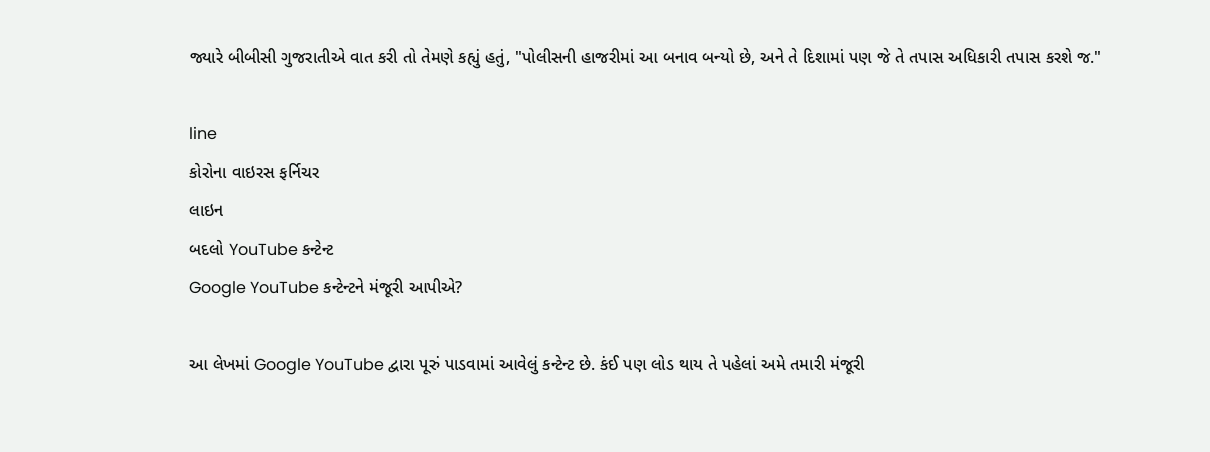જ્યારે બીબીસી ગુજરાતીએ વાત કરી તો તેમણે કહ્યું હતું, "પોલીસની હાજરીમાં આ બનાવ બન્યો છે, અને તે દિશામાં પણ જે તે તપાસ અધિકારી તપાસ કરશે જ."

line
કોરોના વાઇરસ ફર્નિચર
લાઇન
બદલો YouTube કન્ટેન્ટ
Google YouTube કન્ટેન્ટને મંજૂરી આપીએ?

આ લેખમાં Google YouTube દ્વારા પૂરું પાડવામાં આવેલું કન્ટેન્ટ છે. કંઈ પણ લોડ થાય તે પહેલાં અમે તમારી મંજૂરી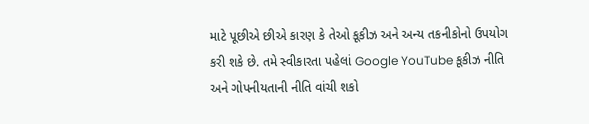માટે પૂછીએ છીએ કારણ કે તેઓ કૂકીઝ અને અન્ય તકનીકોનો ઉપયોગ કરી શકે છે. તમે સ્વીકારતા પહેલાં Google YouTube કૂકીઝ નીતિ અને ગોપનીયતાની નીતિ વાંચી શકો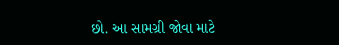છો. આ સામગ્રી જોવા માટે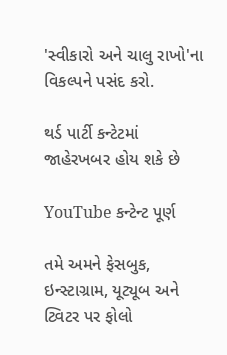'સ્વીકારો અને ચાલુ રાખો'ના વિકલ્પને પસંદ કરો.

થર્ડ પાર્ટી કન્ટેટમાં જાહેરખબર હોય શકે છે

YouTube કન્ટેન્ટ પૂર્ણ

તમે અમને ફેસબુક, ઇન્સ્ટાગ્રામ, યૂટ્યૂબ અને ટ્વિટર પર ફોલો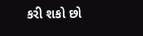કરી શકો છો